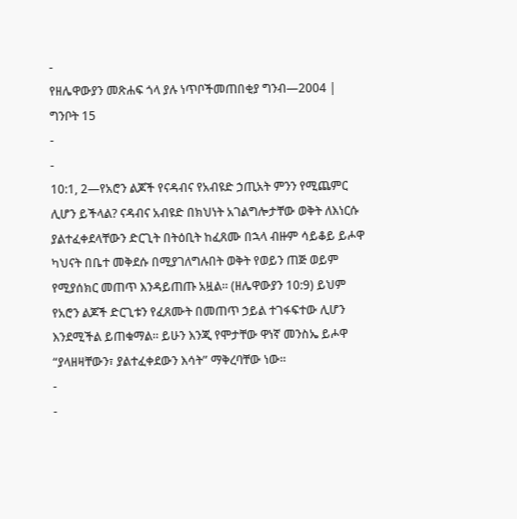-
የዘሌዋውያን መጽሐፍ ጎላ ያሉ ነጥቦችመጠበቂያ ግንብ—2004 | ግንቦት 15
-
-
10:1, 2—የአሮን ልጆች የናዳብና የአብዩድ ኃጢአት ምንን የሚጨምር ሊሆን ይችላል? ናዳብና አብዩድ በክህነት አገልግሎታቸው ወቅት ለእነርሱ ያልተፈቀደላቸውን ድርጊት በትዕቢት ከፈጸሙ በኋላ ብዙም ሳይቆይ ይሖዋ ካህናት በቤተ መቅደሱ በሚያገለግሉበት ወቅት የወይን ጠጅ ወይም የሚያሰክር መጠጥ እንዳይጠጡ አዟል። (ዘሌዋውያን 10:9) ይህም የአሮን ልጆች ድርጊቱን የፈጸሙት በመጠጥ ኃይል ተገፋፍተው ሊሆን እንደሚችል ይጠቁማል። ይሁን እንጂ የሞታቸው ዋነኛ መንስኤ ይሖዋ “ያላዘዛቸውን፣ ያልተፈቀደውን እሳት” ማቅረባቸው ነው።
-
-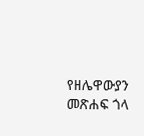የዘሌዋውያን መጽሐፍ ጎላ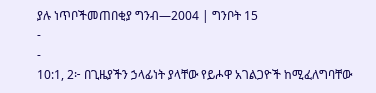ያሉ ነጥቦችመጠበቂያ ግንብ—2004 | ግንቦት 15
-
-
10:1, 2፦ በጊዜያችን ኃላፊነት ያላቸው የይሖዋ አገልጋዮች ከሚፈለግባቸው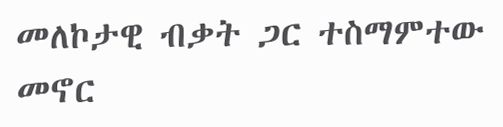መለኮታዊ ብቃት ጋር ተስማምተው መኖር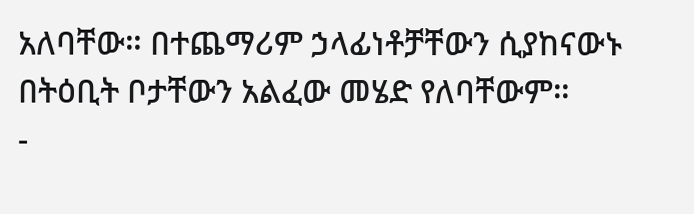አለባቸው። በተጨማሪም ኃላፊነቶቻቸውን ሲያከናውኑ በትዕቢት ቦታቸውን አልፈው መሄድ የለባቸውም።
-